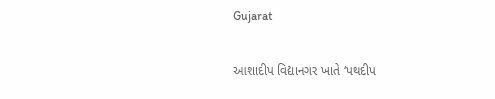Gujarat

આશાદીપ વિદ્યાનગર ખાતે ‘પથદીપ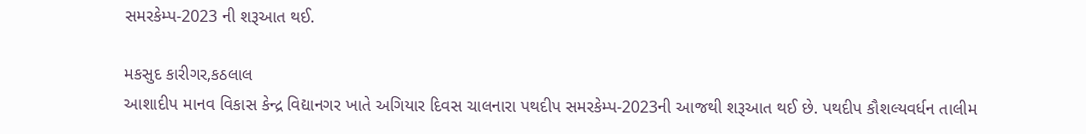સમરકેમ્પ-2023 ની શરૂઆત થઈ.

મકસુદ કારીગર,કઠલાલ
આશાદીપ માનવ વિકાસ કેન્દ્ર વિદ્યાનગર ખાતે અગિયાર દિવસ ચાલનારા પથદીપ સમરકેમ્પ-2023ની આજથી શરૂઆત થઈ છે. પથદીપ કૌશલ્યવર્ધન તાલીમ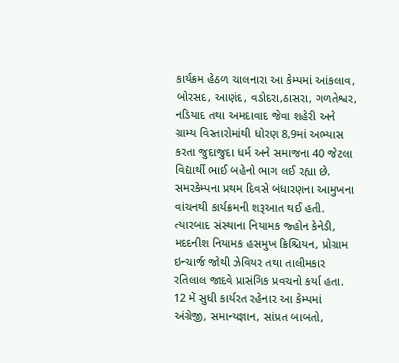કાર્યક્રમ હેઠળ ચાલનારા આ કેમ્પમાં આંકલાવ, બોરસદ, આણંદ, વડોદરા,ઠાસરા, ગળતેશ્વર, નડિયાદ તથા અમદાવાદ જેવા શહેરી અને ગ્રામ્ય વિસ્તારોમાંથી ધોરણ 8,9માં અભ્યાસ કરતા જુદાજુદા ધર્મ અને સમાજના 40 જેટલા વિદ્યાર્થી ભાઈ બહેનો ભાગ લઈ રહ્યા છે. સમરકેમ્પના પ્રથમ દિવસે બંધારણના આમુખના વાંચનથી કાર્યક્રમની શરૂઆત થઈ હતી. ત્યારબાદ સંસ્થાના નિયામક જ્હોન કેનેડી, મદદનીશ નિયામક હસમુખ ક્રિશ્ચિયન, પ્રોગ્રામ ઇન્ચાર્જ જોથી ઝેવિયર તથા તાલીમકાર રતિલાલ જાદવે પ્રાસંગિક પ્રવચનો કર્યા હતા. 12 મેં સુધી કાર્યરત રહેનાર આ કેમ્પમાં અંગ્રેજી, સમાન્યજ્ઞાન, સાંપ્રત બાબતો,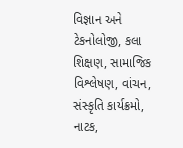વિજ્ઞાન અને ટેકનોલોજી, કલા શિક્ષણ, સામાજિક વિશ્લેષણ, વાંચન, સંસ્કૃતિ કાર્યક્રમો, નાટક,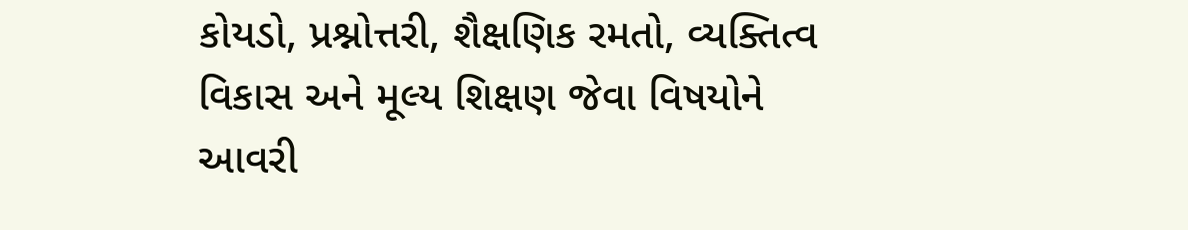કોયડો, પ્રશ્નોત્તરી, શૈક્ષણિક રમતો, વ્યક્તિત્વ વિકાસ અને મૂલ્ય શિક્ષણ જેવા વિષયોને આવરી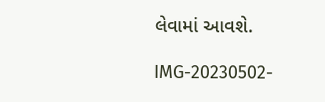લેવામાં આવશે.

IMG-20230502-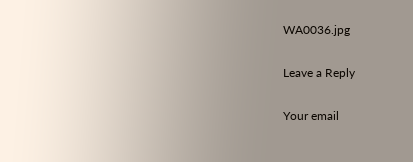WA0036.jpg

Leave a Reply

Your email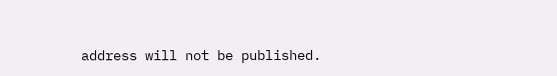address will not be published.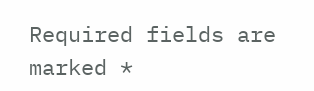Required fields are marked *